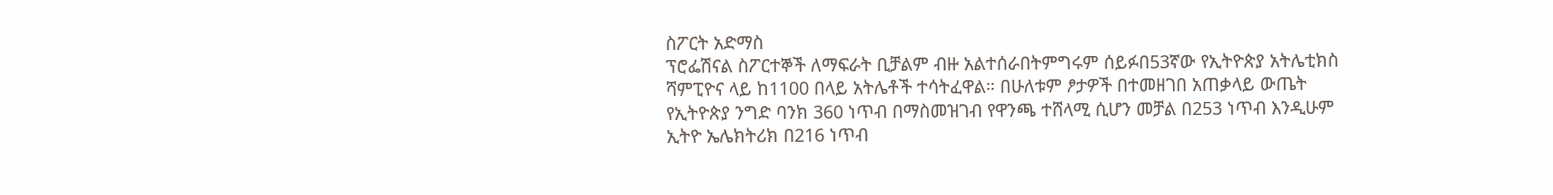ስፖርት አድማስ
ፕሮፌሽናል ስፖርተኞች ለማፍራት ቢቻልም ብዙ አልተሰራበትምግሩም ሰይፉበ53ኛው የኢትዮጵያ አትሌቲክስ ሻምፒዮና ላይ ከ1100 በላይ አትሌቶች ተሳትፈዋል። በሁለቱም ፆታዎች በተመዘገበ አጠቃላይ ውጤት የኢትዮጵያ ንግድ ባንክ 360 ነጥብ በማስመዝገብ የዋንጫ ተሸላሚ ሲሆን መቻል በ253 ነጥብ እንዲሁም ኢትዮ ኤሌክትሪክ በ216 ነጥብ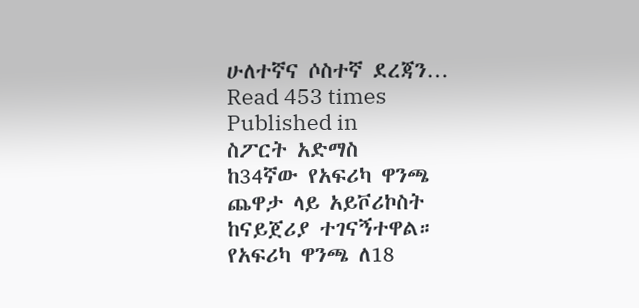ሁለተኛና ሶስተኛ ደረጃን…
Read 453 times
Published in
ስፖርት አድማስ
ከ34ኛው የአፍሪካ ዋንጫ ጨዋታ ላይ አይቮሪኮስት ከናይጀሪያ ተገናኝተዋል። የአፍሪካ ዋንጫ ለ18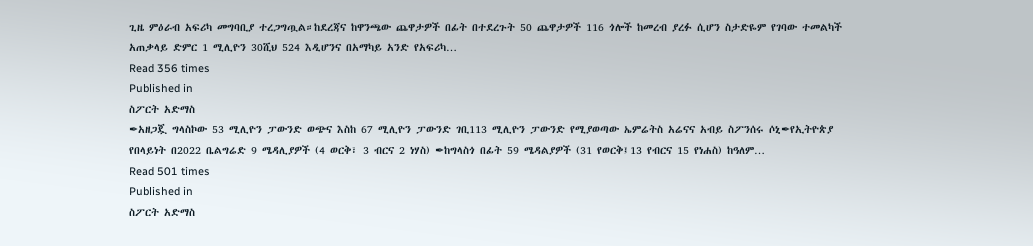ጊዜ ምዕራብ አፍሪካ መግባቢያ ተረጋግጧል።ከደረጃና ከዋንጫው ጨዋታዎች በፊት በተደረጉት 50 ጨዋታዎች 116 ጎሎች ከመረብ ያረፉ ሲሆን ስታድዬም የገባው ተመልካች አጠቃላይ ድምር 1 ሚሊዮን 30ሺህ 524 እዲሆንና በአማካይ አንድ የአፍሪካ…
Read 356 times
Published in
ስፖርት አድማስ
✒አዘጋጇ ግላስኮው 53 ሚሊዮን ፓውንድ ወጭና እስከ 67 ሚሊዮን ፓውንድ ገቢ113 ሚሊዮን ፓውንድ የሚያወጣው ኤምሬትስ አሬናና አብይ ስፖንሰሩ ሶኒ✒የኢትዮጵያ የበላይነት በ2022 ቤልግሬድ 9 ሜዳሊያዎች (4 ወርቅ፣ 3 ብርና 2 ነሃስ) ✒ከግላስጎ በፊት 59 ሜዳልያዎች (31 የወርቅ፤13 የብርና 15 የነሐስ) ከዓለም…
Read 501 times
Published in
ስፖርት አድማስ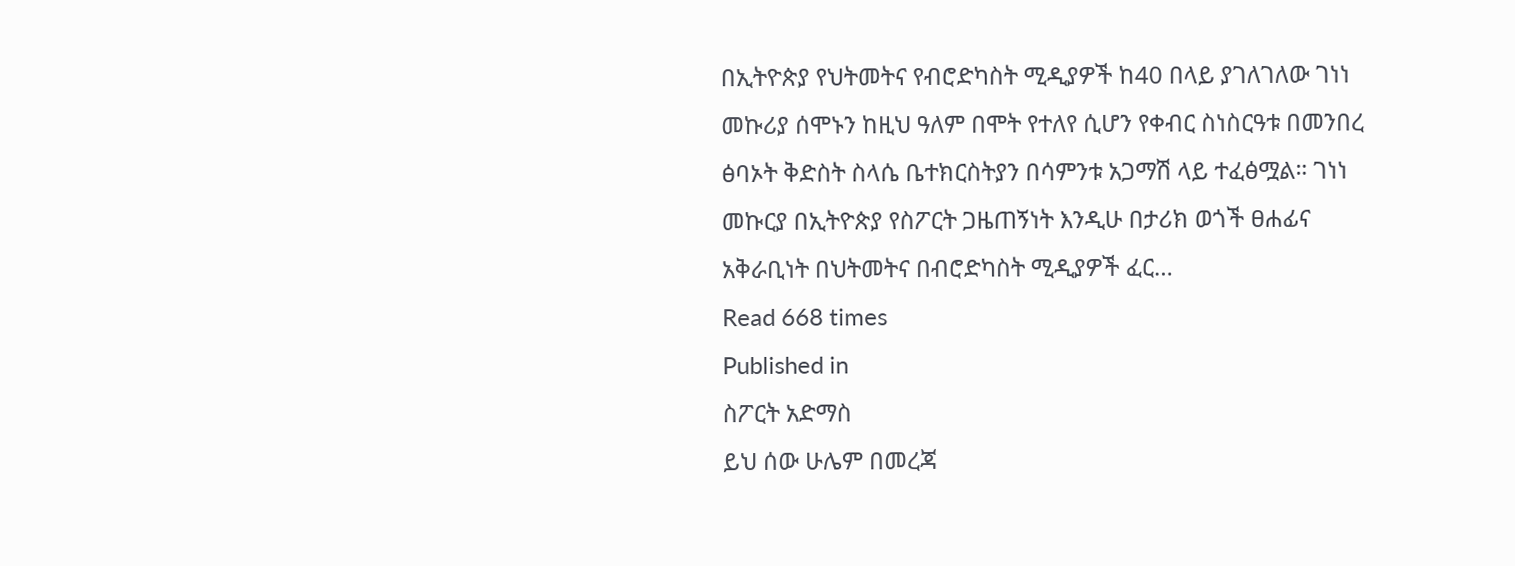በኢትዮጵያ የህትመትና የብሮድካስት ሚዲያዎች ከ40 በላይ ያገለገለው ገነነ መኩሪያ ሰሞኑን ከዚህ ዓለም በሞት የተለየ ሲሆን የቀብር ስነስርዓቱ በመንበረ ፅባኦት ቅድስት ስላሴ ቤተክርስትያን በሳምንቱ አጋማሽ ላይ ተፈፅሟል። ገነነ መኩርያ በኢትዮጵያ የስፖርት ጋዜጠኝነት እንዲሁ በታሪክ ወጎች ፀሐፊና አቅራቢነት በህትመትና በብሮድካስት ሚዲያዎች ፈር…
Read 668 times
Published in
ስፖርት አድማስ
ይህ ሰው ሁሌም በመረጃ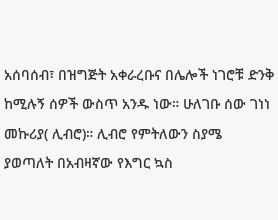አሰባሰብ፣ በዝግጅት አቀራረቡና በሌሎች ነገሮቹ ድንቅ ከሚሉኝ ሰዎች ውስጥ አንዱ ነው። ሁለገቡ ሰው ገነነ መኩሪያ( ሊብሮ)። ሊብሮ የምትለውን ስያሜ ያወጣለት በአብዛኛው የእግር ኳስ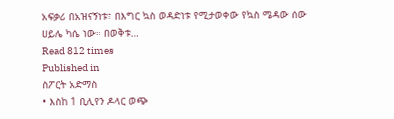አፍቃሪ በአዝናኝነቱ፣ በእግር ኳስ ወዳድነቱ የሚታወቀው የኳስ ሜዳው ሰው ሀይሌ ካሴ ነው። በወቅቱ…
Read 812 times
Published in
ስፖርት አድማስ
• እስከ 1 ቢሊየን ዶላር ወጭ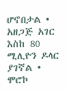ሆኖበታል • አዘጋጅ አገር እስከ 80 ሚሊዮን ዶላር ያገኛል • ሞሮኮ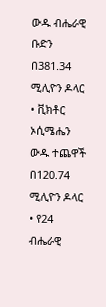ውዱ ብሔራዊ ቡድን በ381.34 ሚሊዮን ዶላር • ቪክቶር ኦሲሜሔን ውዱ ተጨዋች በ120.74 ሚሊዮን ዶላር • የ24 ብሔራዊ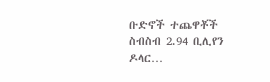ቡድኖች ተጨዋቾች ስብስብ 2.94 ቢሊየን ዶላር…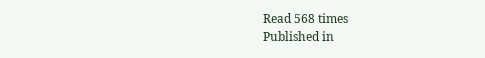Read 568 times
Published in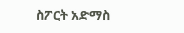ስፖርት አድማስ